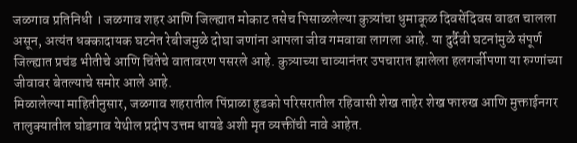जळगाव प्रतिनिधी । जळगाव शहर आणि जिल्ह्यात मोकाट तसेच पिसाळलेल्या कुत्र्यांचा धुमाकूळ दिवसेंदिवस वाढत चालला असून, अत्यंत धक्कादायक घटनेत रेबीजमुळे दोघा जणांना आपला जीव गमवावा लागला आहे. या दुर्दैवी घटनांमुळे संपूर्ण जिल्ह्यात प्रचंड भीतीचे आणि चिंतेचे वातावरण पसरले आहे. कुत्र्याच्या चाव्यानंतर उपचारात झालेला हलगर्जीपणा या रुग्णांच्या जीवावर बेतल्याचे समोर आले आहे.
मिळालेल्या माहितीनुसार, जळगाव शहरातील पिंप्राळा हुडको परिसरातील रहिवासी शेख ताहेर शेख फारुख आणि मुक्ताईनगर तालुक्यातील घोडगाव येथील प्रदीप उत्तम धायडे अशी मृत व्यक्तींची नावे आहेत.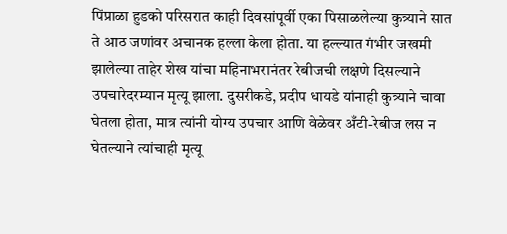पिंप्राळा हुडको परिसरात काही दिवसांपूर्वी एका पिसाळलेल्या कुत्र्याने सात ते आठ जणांवर अचानक हल्ला केला होता. या हल्ल्यात गंभीर जखमी झालेल्या ताहेर शेख यांचा महिनाभरानंतर रेबीजची लक्षणे दिसल्याने उपचारेदरम्यान मृत्यू झाला. दुसरीकडे, प्रदीप धायडे यांनाही कुत्र्याने चावा घेतला होता, मात्र त्यांनी योग्य उपचार आणि वेळेवर अँटी-रेबीज लस न घेतल्याने त्यांचाही मृत्यू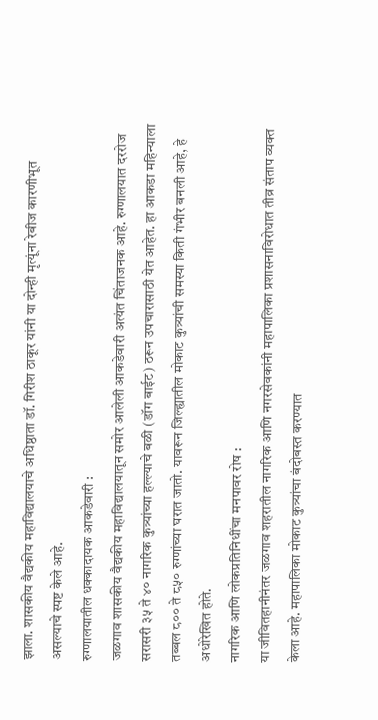झाला. शासकीय वैद्यकीय महाविद्यालयाचे अधिष्ठाता डॉ. गिरीश ठाकूर यांनी या दोन्ही मृत्यूंना रेबीज कारणीभूत असल्याचे स्पष्ट केले आहे.
रुग्णालयातील धक्कादायक आकडेवारी :
जळगाव शासकीय वैद्यकीय महाविद्यालयातून समोर आलेली आकडेवारी अत्यंत चिंताजनक आहे. रुग्णालयात दररोज सरासरी ३५ ते ४० नागरिक कुत्र्यांच्या हल्ल्याचे बळी (डॉग बाईट) ठरून उपचारासाठी येत आहेत. हा आकडा महिन्याला तब्बल ८०० ते ८५० रुग्णांच्या घरात जातो. यावरून जिल्ह्यातील मोकाट कुत्र्यांची समस्या किती गंभीर बनली आहे, हे अधोरेखित होते.
नागरिक आणि लोकप्रतिनिधींचा मनपावर रोष :
या जीवितहानीनंतर जळगाव शहरातील नागरिक आणि नगरसेवकांनी महापालिका प्रशासनाविरोधात तीव्र संताप व्यक्त केला आहे. महापालिका मोकाट कुत्र्यांचा बंदोबस्त करण्यात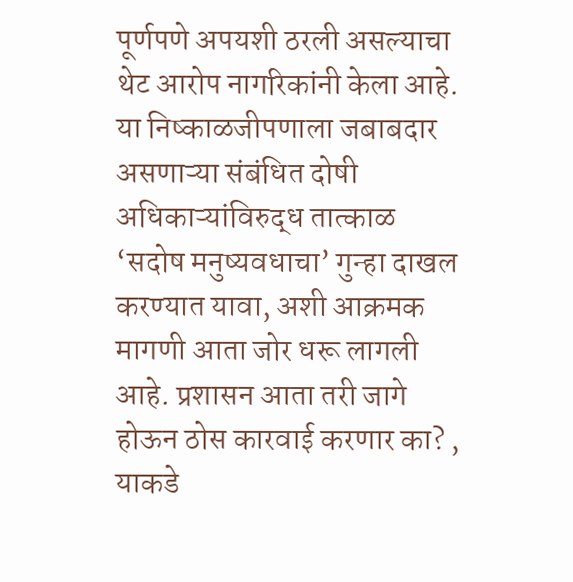पूर्णपणे अपयशी ठरली असल्याचा थेट आरोप नागरिकांनी केला आहे. या निष्काळजीपणाला जबाबदार असणाऱ्या संबंधित दोषी अधिकाऱ्यांविरुद्ध तात्काळ ‘सदोष मनुष्यवधाचा’ गुन्हा दाखल करण्यात यावा, अशी आक्रमक मागणी आता जोर धरू लागली आहे. प्रशासन आता तरी जागे होऊन ठोस कारवाई करणार का? , याकडे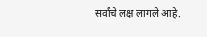सर्वांचे लक्ष लागले आहे.